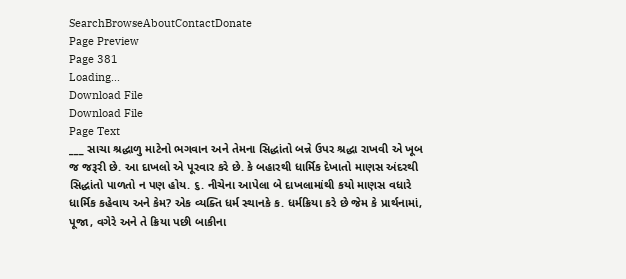SearchBrowseAboutContactDonate
Page Preview
Page 381
Loading...
Download File
Download File
Page Text
___ સાચા શ્રદ્ધાળુ માટેનો ભગવાન અને તેમના સિદ્ધાંતો બન્ને ઉપર શ્રદ્ધા રાખવી એ ખૂબ જ જરૂરી છે. આ દાખલો એ પૂરવાર કરે છે. કે બહારથી ધાર્મિક દેખાતો માણસ અંદરથી સિદ્ધાંતો પાળતો ન પણ હોય. ૬. નીચેના આપેલા બે દાખલામાંથી કયો માણસ વધારે ધાર્મિક કહેવાય અને કેમ? એક વ્યક્તિ ધર્મ સ્થાનકે ક. ધર્મક્રિયા કરે છે જેમ કે પ્રાર્થનામાં, પૂજા, વગેરે અને તે ક્રિયા પછી બાકીના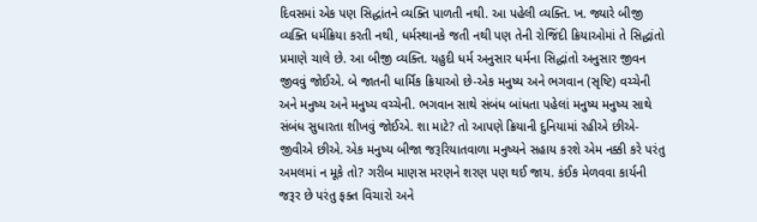દિવસમાં એક પણ સિદ્ધાંતને વ્યક્તિ પાળતી નથી. આ પહેલી વ્યક્તિ. ખ. જ્યારે બીજી વ્યક્તિ ધર્મક્રિયા કરતી નથી, ધર્મસ્થાનકે જતી નથી પણ તેની રોજિંદી ક્રિયાઓમાં તે સિદ્ધાંતો પ્રમાણે ચાલે છે. આ બીજી વ્યક્તિ. યહુદી ધર્મ અનુસાર ધર્મના સિદ્ધાંતો અનુસાર જીવન જીવવું જોઈએ. બે જાતની ધાર્મિક ક્રિયાઓ છે-એક મનુષ્ય અને ભગવાન (સૃષ્ટિ) વચ્ચેની અને મનુષ્ય અને મનુષ્ય વચ્ચેની. ભગવાન સાથે સંબંધ બાંધતા પહેલાં મનુષ્ય મનુષ્ય સાથે સંબંધ સુધારતા શીખવું જોઈએ. શા માટે? તો આપણે ક્રિયાની દુનિયામાં રહીએ છીએ-જીવીએ છીએ. એક મનુષ્ય બીજા જરૂરિયાતવાળા મનુષ્યને સહાય કરશે એમ નક્કી કરે પરંતુ અમલમાં ન મૂકે તો? ગરીબ માણસ મરણને શરણ પણ થઈ જાય. કંઈક મેળવવા કાર્યની જરૂર છે પરંતુ ફક્ત વિચારો અને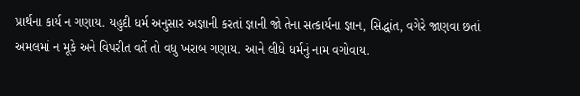પ્રાર્થના કાર્ય ન ગણાય. યહુદી ધર્મ અનુસાર અજ્ઞાની કરતાં જ્ઞાની જો તેના સત્કાર્યના જ્ઞાન, સિદ્ધાંત, વગેરે જાણવા છતાં અમલમાં ન મૂકે અને વિપરીત વર્તે તો વધુ ખરાબ ગણાય. આને લીધે ધર્મનું નામ વગોવાય.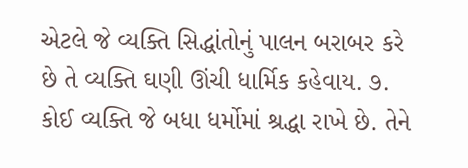એટલે જે વ્યક્તિ સિદ્ધાંતોનું પાલન બરાબર કરે છે તે વ્યક્તિ ઘણી ઊંચી ધાર્મિક કહેવાય. ૭. કોઈ વ્યક્તિ જે બધા ધર્મોમાં શ્રદ્ધા રાખે છે. તેને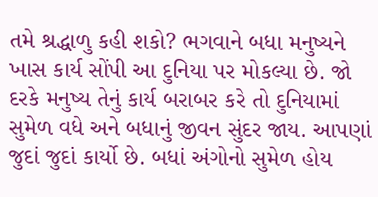તમે શ્રદ્ધાળુ કહી શકો? ભગવાને બધા મનુષ્યને ખાસ કાર્ય સોંપી આ દુનિયા પર મોકલ્યા છે. જો દરકે મનુષ્ય તેનું કાર્ય બરાબર કરે તો દુનિયામાં સુમેળ વધે અને બધાનું જીવન સુંદર જાય. આપણાં જુદાં જુદાં કાર્યો છે. બધાં અંગોનો સુમેળ હોય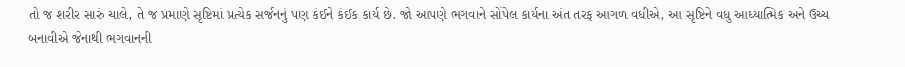તો જ શરીર સારું ચાલે, તે જ પ્રમાણે સૃષ્ટિમાં પ્રત્યેક સર્જનનું પણ કંઈને કંઈક કાર્ય છે. જો આપણે ભગવાને સોંપેલ કાર્યના અંત તરફ આગળ વધીએ, આ સૃષ્ટિને વધુ આધ્યાત્મિક અને ઉચ્ચ બનાવીએ જેનાથી ભગવાનની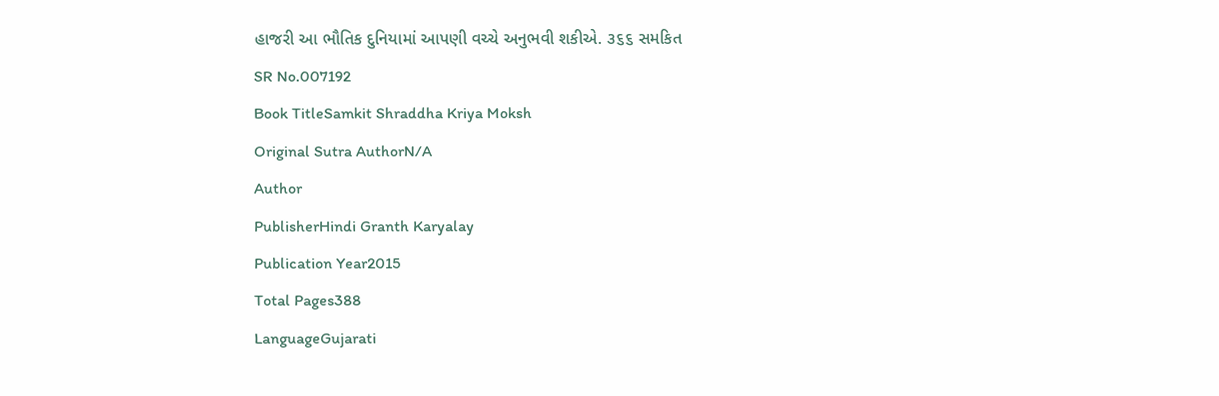હાજરી આ ભૌતિક દુનિયામાં આપણી વચ્ચે અનુભવી શકીએ. ૩૬૬ સમકિત
SR No.007192
Book TitleSamkit Shraddha Kriya Moksh
Original Sutra AuthorN/A
Author
PublisherHindi Granth Karyalay
Publication Year2015
Total Pages388
LanguageGujarati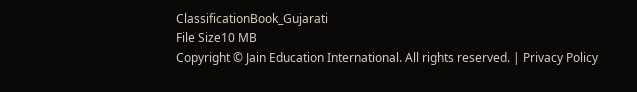ClassificationBook_Gujarati
File Size10 MB
Copyright © Jain Education International. All rights reserved. | Privacy Policy